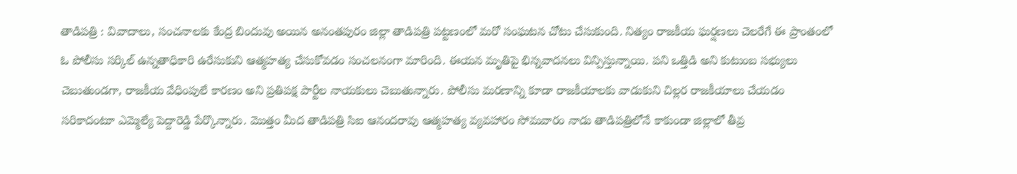తాడిపత్రి : వివాదాలు, సంచనాలకు కేంద్ర బిందువు అయిన అనంతపురం జిల్లా తాడిపత్రి పట్టణంలో మరో సంఘటన చోటు చేసుకుంది. నిత్యం రాజకీయ ఘర్షణలు చెలరేగే ఈ ప్రాంతంలో ఓ పోలీసు సర్కిల్ ఉన్నతాధికారి ఉరేసుకుని ఆత్మహత్య చేసుకోవడం సంచలనంగా మారింది. ఈయన మృతిపై భిన్నవాదనలు విన్పిస్తున్నాయి. పని ఒత్తిడి అని కుటుంబ సభ్యులు చెబుతుండగా, రాజకీయ వేధింపులే కారణం అని ప్రతిపక్ష పార్టీల నాయకులు చెబుతున్నారు. పోలీసు మరణాన్ని కూడా రాజకీయాలకు వాడుకుని చిల్లర రాజకీయాలు చేయడం సరికాదంటూ ఎమ్మెల్యే పెద్దారెడ్డి పేర్కొన్నారు. మొత్తం మీద తాడిపత్రి సిఐ ఆనందరావు ఆత్మహత్య వ్యవహారం సోమవారం నాడు తాడిపత్రిలోనే కాకుండా జిల్లాలో తీవ్ర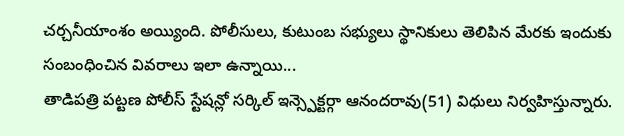చర్చనీయాంశం అయ్యింది. పోలీసులు, కుటుంబ సభ్యులు స్థానికులు తెలిపిన మేరకు ఇందుకు సంబంధించిన వివరాలు ఇలా ఉన్నాయి...
తాడిపత్రి పట్టణ పోలీస్ స్టేషన్లో సర్కిల్ ఇన్స్పెక్టర్గా ఆనందరావు(51) విధులు నిర్వహిస్తున్నారు.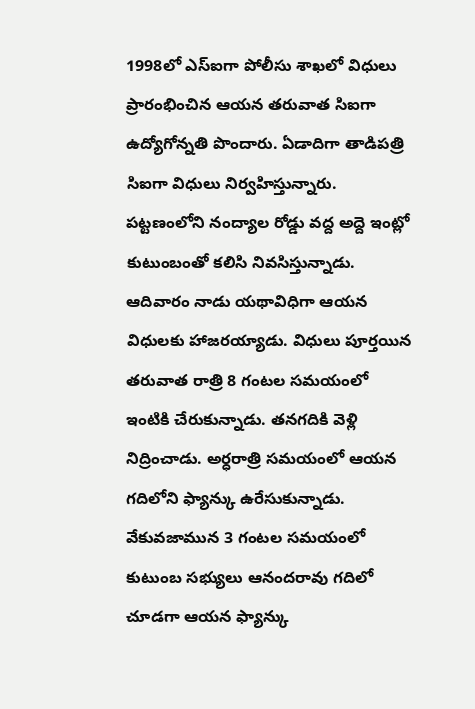1998లో ఎస్ఐగా పోలీసు శాఖలో విధులు ప్రారంభించిన ఆయన తరువాత సిఐగా ఉద్యోగోన్నతి పొందారు. ఏడాదిగా తాడిపత్రి సిఐగా విధులు నిర్వహిస్తున్నారు. పట్టణంలోని నంద్యాల రోడ్డు వద్ద అద్దె ఇంట్లో కుటుంబంతో కలిసి నివసిస్తున్నాడు. ఆదివారం నాడు యథావిధిగా ఆయన విధులకు హాజరయ్యాడు. విధులు పూర్తయిన తరువాత రాత్రి 8 గంటల సమయంలో ఇంటికి చేరుకున్నాడు. తనగదికి వెళ్లి నిద్రించాడు. అర్ధరాత్రి సమయంలో ఆయన గదిలోని ఫ్యాన్కు ఉరేసుకున్నాడు. వేకువజామున 3 గంటల సమయంలో కుటుంబ సభ్యులు ఆనందరావు గదిలో చూడగా ఆయన ఫ్యాన్కు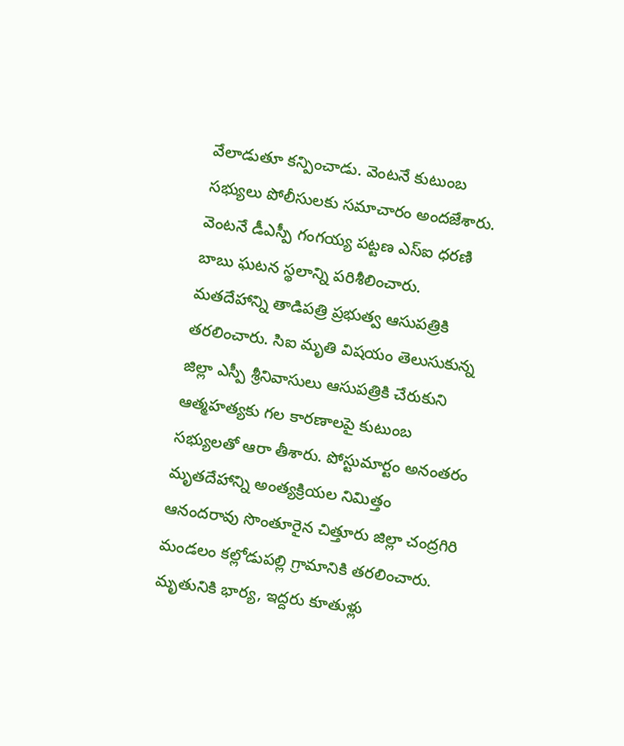వేలాడుతూ కన్పించాడు. వెంటనే కుటుంబ సభ్యులు పోలీసులకు సమాచారం అందజేశారు. వెంటనే డీఎస్పీ గంగయ్య పట్టణ ఎస్ఐ ధరణి బాబు ఘటన స్థలాన్ని పరిశీలించారు. మతదేహాన్ని తాడిపత్రి ప్రభుత్వ ఆసుపత్రికి తరలించారు. సిఐ మృతి విషయం తెలుసుకున్న జిల్లా ఎస్పీ శ్రీనివాసులు ఆసుపత్రికి చేరుకుని ఆత్మహత్యకు గల కారణాలపై కుటుంబ సభ్యులతో ఆరా తీశారు. పోస్టుమార్టం అనంతరం మృతదేహాన్ని అంత్యక్రియల నిమిత్తం ఆనందరావు సొంతూరైన చిత్తూరు జిల్లా చంద్రగిరి మండలం కల్లోడుపల్లి గ్రామానికి తరలించారు. మృతునికి భార్య, ఇద్దరు కూతుళ్లు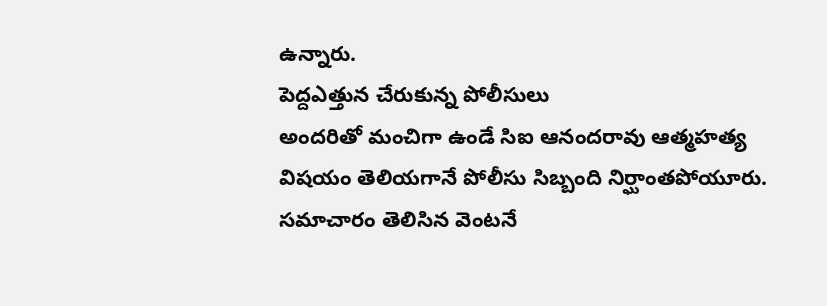ఉన్నారు.
పెద్దఎత్తున చేరుకున్న పోలీసులు
అందరితో మంచిగా ఉండే సిఐ ఆనందరావు ఆత్మహత్య విషయం తెలియగానే పోలీసు సిబ్బంది నిర్ఘాంతపోయూరు. సమాచారం తెలిసిన వెంటనే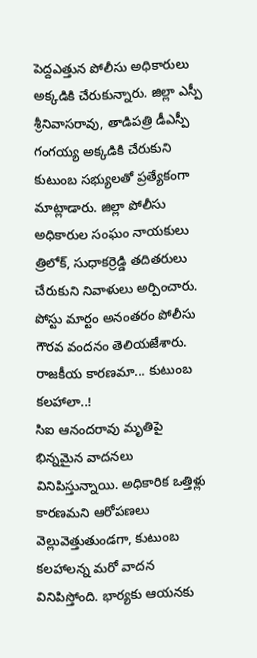పెద్దఎత్తున పోలీసు అధికారులు అక్కడికి చేరుకున్నారు. జిల్లా ఎస్పీ శ్రీనివాసరావు, తాడిపత్రి డీఎస్పీ గంగయ్య అక్కడికి చేరుకుని కుటుంబ సభ్యులతో ప్రత్యేకంగా మాట్లాడారు. జిల్లా పోలీసు అధికారుల సంఘం నాయకులు త్రిలోక్, సుధాకర్రెడ్డి తదితరులు చేరుకుని నివాళులు అర్పించారు. పోస్టు మార్టం అనంతరం పోలీసు గౌరవ వందనం తెలియజేశారు.
రాజకీయ కారణమా... కుటుంబ కలహాలా..!
సిఐ ఆనందరావు మృతిపై భిన్నమైన వాదనలు వినిపిస్తున్నాయి. అధికారిక ఒత్తిళ్లు కారణమని ఆరోపణలు వెల్లువెత్తుతుండగా, కుటుంబ కలహాలన్న మరో వాదన వినిపిస్తోంది. భార్యకు ఆయనకు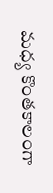మధ్య కొంతకాలంగా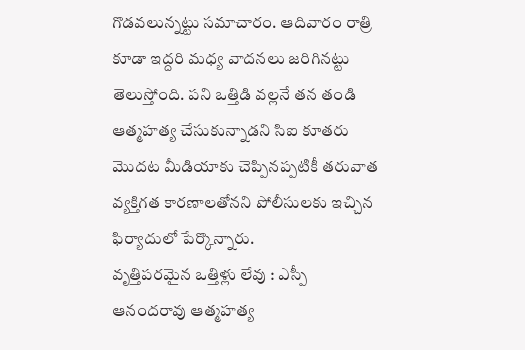గొడవలున్నట్టు సమాచారం. ఆదివారం రాత్రి కూడా ఇద్దరి మధ్య వాదనలు జరిగినట్టు తెలుస్తోంది. పని ఒత్తిడి వల్లనే తన తండి ఆత్మహత్య చేసుకున్నాడని సిఐ కూతరు మొదట మీడియాకు చెప్పినప్పటికీ తరువాత వ్యక్తిగత కారణాలతోనని పోలీసులకు ఇచ్చిన ఫిర్యాదులో పేర్కొన్నారు.
వృత్తిపరమైన ఒత్తిళ్లు లేవు : ఎస్పీ
ఆనందరావు ఆత్మహత్య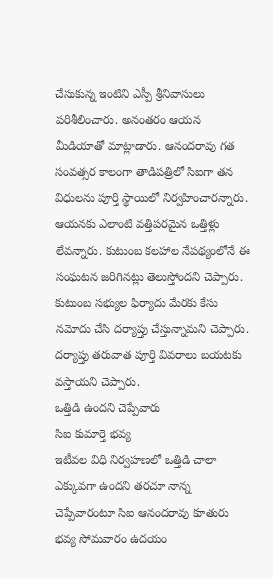చేసుకున్న ఇంటిని ఎస్పీ శ్రీనివాసులు పరిశీలించారు. అనంతరం ఆయన మీడియాతో మాట్లాడారు. ఆనందరావు గత సంవత్సర కాలంగా తాడిపత్రిలో సిఐగా తన విధులను పూర్తి స్థాయిలో నిర్వహించారన్నారు. ఆయనకు ఎలాంటి వత్తిపరమైన ఒత్తిళ్లు లేవన్నారు. కుటుంబ కలహాల నేపథ్యంలోనే ఈ సంఘటన జరిగినట్లు తెలుస్తోందని చెప్పారు. కుటుంబ సభ్యుల ఫిర్యాదు మేరకు కేసు నమోదు చేసి దర్యాప్తు చేస్తున్నామని చెప్పారు. దర్యాప్తు తరువాత పూర్తి వివరాలు బయటకు వస్తాయని చెప్పారు.
ఒత్తిడి ఉందని చెప్పేవారు
సిఐ కుమార్తె భవ్య
ఇటీవల విధి నిర్వహణలో ఒత్తిడి చాలా ఎక్కువగా ఉందని తరచూ నాన్న చెప్పేవారంటూ సిఐ ఆనందరావు కూతురు భవ్య సోమవారం ఉదయం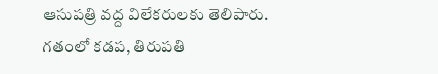ఆసుపత్రి వద్ద విలేకరులకు తెలిపారు. గతంలో కడప, తిరుపతి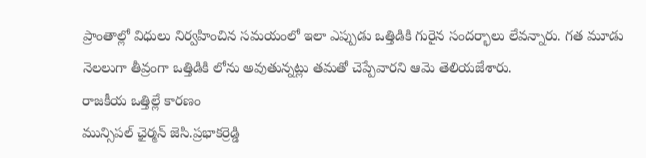ప్రాంతాల్లో విధులు నిర్వహించిన సమయంలో ఇలా ఎప్పుడు ఒత్తిడికి గురైన సందర్భాలు లేవన్నారు. గత మూడు నెలలుగా తీవ్రంగా ఒత్తిడికి లోను అవుతున్నట్లు తమతో చెప్పేవారని ఆమె తెలియజేశారు.
రాజకీయ ఒత్తిల్లే కారణం
మున్సిపల్ ఛైర్మన్ జెసి.ప్రభాకర్రెడ్డి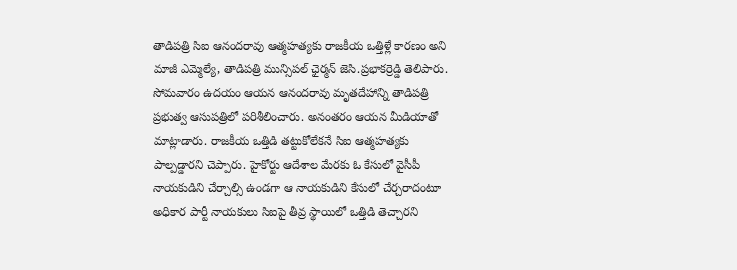తాడిపత్రి సిఐ ఆనందరావు ఆత్మహత్యకు రాజకీయ ఒత్తిళ్లే కారణం అని మాజీ ఎమ్మెల్యే, తాడిపత్రి మున్సిపల్ ఛైర్మన్ జెసి.ప్రభాకర్రెడ్డి తెలిపారు. సోమవారం ఉదయం ఆయన ఆనందరావు మృతదేహాన్ని తాడిపత్రి ప్రభుత్వ ఆసుపత్రిలో పరిశీలించారు. అనంతరం ఆయన మీడియాతో మాట్లాడారు. రాజకీయ ఒత్తిడి తట్టుకోలేకనే సిఐ ఆత్మహత్యకు పాల్పడ్డారని చెప్పారు. హైకోర్టు ఆదేశాల మేరకు ఓ కేసులో వైసీపీ నాయకుడిని చేర్చాల్సి ఉండగా ఆ నాయకుడిని కేసులో చేర్చరాదంటూ అధికార పార్టీ నాయకులు సిఐపై తీవ్ర స్థాయిలో ఒత్తిడి తెచ్చారని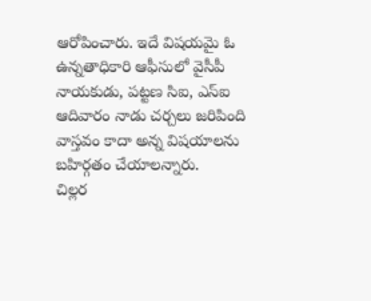ఆరోపించారు. ఇదే విషయమై ఓ ఉన్నతాధికారి ఆఫీసులో వైసీపీ నాయకుడు, పట్టణ సిఐ, ఎస్ఐ ఆదివారం నాడు చర్చలు జరిపింది వాస్తవం కాదా అన్న విషయాలను బహిర్గతం చేయాలన్నారు.
చిల్లర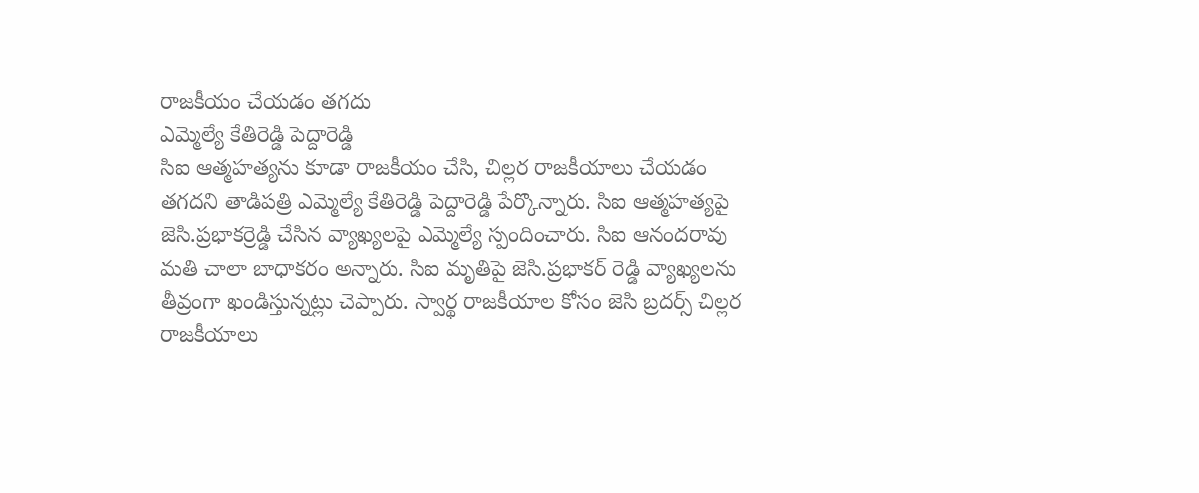రాజకీయం చేయడం తగదు
ఎమ్మెల్యే కేతిరెడ్డి పెద్దారెడ్డి
సిఐ ఆత్మహత్యను కూడా రాజకీయం చేసి, చిల్లర రాజకీయాలు చేయడం తగదని తాడిపత్రి ఎమ్మెల్యే కేతిరెడ్డి పెద్దారెడ్డి పేర్కొన్నారు. సిఐ ఆత్మహత్యపై జెసి.ప్రభాకర్రెడ్డి చేసిన వ్యాఖ్యలపై ఎమ్మెల్యే స్పందించారు. సిఐ ఆనందరావు మతి చాలా బాధాకరం అన్నారు. సిఐ మృతిపై జెసి.ప్రభాకర్ రెడ్డి వ్యాఖ్యలను తీవ్రంగా ఖండిస్తున్నట్లు చెప్పారు. స్వార్థ రాజకీయాల కోసం జెసి బ్రదర్స్ చిల్లర రాజకీయాలు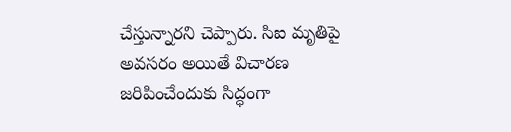చేస్తున్నారని చెప్పారు. సిఐ మృతిపై అవసరం అయితే విచారణ జరిపించేందుకు సిద్ధంగా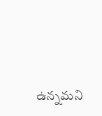ఉన్నమని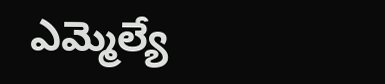ఎమ్మెల్యే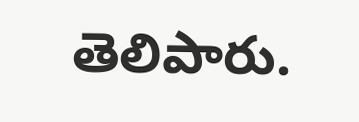తెలిపారు.